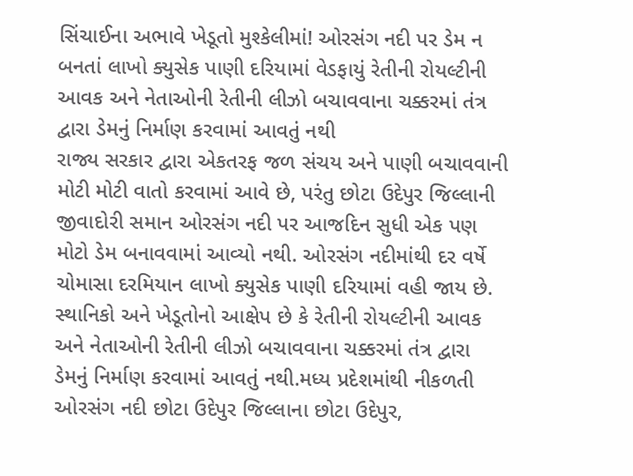સિંચાઈના અભાવે ખેડૂતો મુશ્કેલીમાં! ઓરસંગ નદી પર ડેમ ન બનતાં લાખો ક્યુસેક પાણી દરિયામાં વેડફાયું રેતીની રોયલ્ટીની આવક અને નેતાઓની રેતીની લીઝો બચાવવાના ચક્કરમાં તંત્ર દ્વારા ડેમનું નિર્માણ કરવામાં આવતું નથી
રાજ્ય સરકાર દ્વારા એકતરફ જળ સંચય અને પાણી બચાવવાની મોટી મોટી વાતો કરવામાં આવે છે, પરંતુ છોટા ઉદેપુર જિલ્લાની જીવાદોરી સમાન ઓરસંગ નદી પર આજદિન સુધી એક પણ મોટો ડેમ બનાવવામાં આવ્યો નથી. ઓરસંગ નદીમાંથી દર વર્ષે ચોમાસા દરમિયાન લાખો ક્યુસેક પાણી દરિયામાં વહી જાય છે. સ્થાનિકો અને ખેડૂતોનો આક્ષેપ છે કે રેતીની રોયલ્ટીની આવક અને નેતાઓની રેતીની લીઝો બચાવવાના ચક્કરમાં તંત્ર દ્વારા ડેમનું નિર્માણ કરવામાં આવતું નથી.મધ્ય પ્રદેશમાંથી નીકળતી ઓરસંગ નદી છોટા ઉદેપુર જિલ્લાના છોટા ઉદેપુર,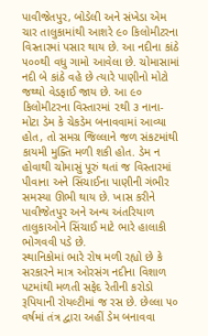પાવીજેતપુર, બોડેલી અને સંખેડા એમ ચાર તાલુકામાંથી આશરે ૯૦ કિલોમીટરના વિસ્તારમાં પસાર થાય છે. આ નદીના કાંઠે ૫૦૦થી વધુ ગામો આવેલા છે. ચોમાસામાં નદી બે કાંઠે વહે છે ત્યારે પાણીનો મોટો જથ્થો વેડફાઈ જાય છે. આ ૯૦ કિલોમીટરના વિસ્તારમાં ૨થી ૩ નાના-મોટા ડેમ કે ચેકડેમ બનાવવામાં આવ્યા હોત, તો સમગ્ર જિલ્લાને જળ સંકટમાંથી કાયમી મુક્તિ મળી શકી હોત. ડેમ ન હોવાથી ચોમાસું પૂરું થતાં જ વિસ્તારમાં પીવાના અને સિંચાઈના પાણીની ગંભીર સમસ્યા ઊભી થાય છે. ખાસ કરીને પાવીજેતપુર અને અન્ય અંતરિયાળ તાલુકાઓને સિંચાઈ માટે ભારે હાલાકી ભોગવવી પડે છે.
સ્થાનિકોમાં ભારે રોષ મળી રહ્યો છે કે સરકારને માત્ર ઓરસંગ નદીના વિશાળ પટમાંથી મળતી સફેદ રેતીની કરોડો રૂપિયાની રોયલ્ટીમાં જ રસ છે. છેલ્લા ૫૦ વર્ષમાં તંત્ર દ્વારા અહીં ડેમ બનાવવા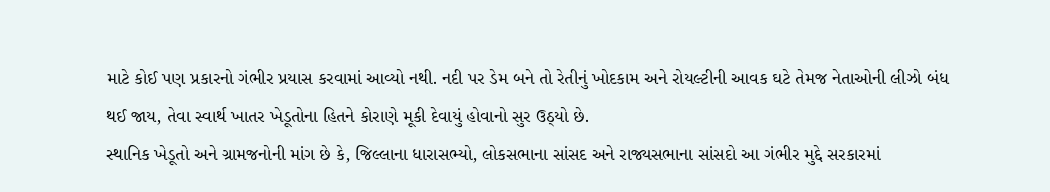માટે કોઈ પણ પ્રકારનો ગંભીર પ્રયાસ કરવામાં આવ્યો નથી. નદી પર ડેમ બને તો રેતીનું ખોદકામ અને રોયલ્ટીની આવક ઘટે તેમજ નેતાઓની લીઝો બંધ થઈ જાય, તેવા સ્વાર્થ ખાતર ખેડૂતોના હિતને કોરાણે મૂકી દેવાયું હોવાનો સુર ઉઠ્યો છે.
સ્થાનિક ખેડૂતો અને ગ્રામજનોની માંગ છે કે, જિલ્લાના ધારાસભ્યો, લોકસભાના સાંસદ અને રાજ્યસભાના સાંસદો આ ગંભીર મુદ્દે સરકારમાં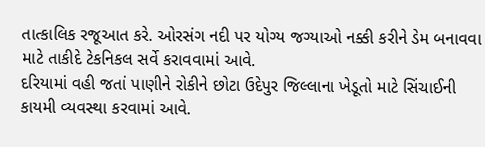તાત્કાલિક રજૂઆત કરે. ઓરસંગ નદી પર યોગ્ય જગ્યાઓ નક્કી કરીને ડેમ બનાવવા માટે તાકીદે ટેકનિકલ સર્વે કરાવવામાં આવે.
દરિયામાં વહી જતાં પાણીને રોકીને છોટા ઉદેપુર જિલ્લાના ખેડૂતો માટે સિંચાઈની કાયમી વ્યવસ્થા કરવામાં આવે.